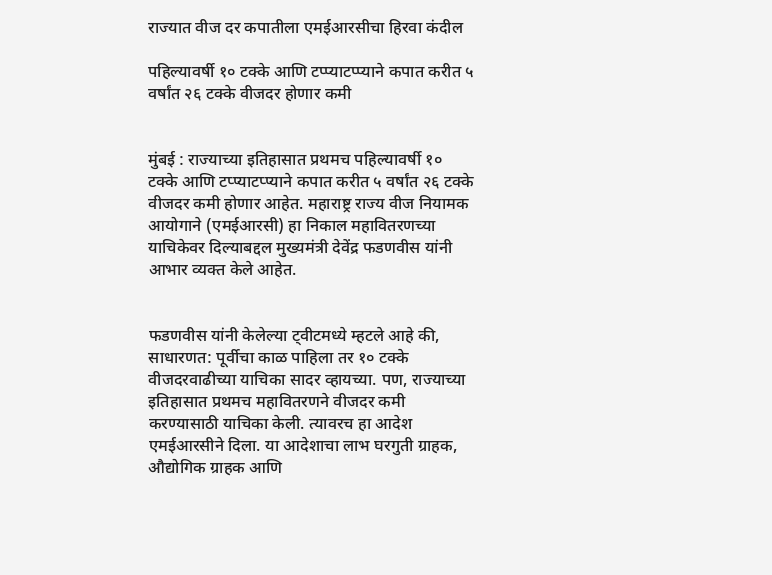राज्यात वीज दर कपातीला एमईआरसीचा हिरवा कंदील

पहिल्यावर्षी १० टक्के आणि टप्प्याटप्प्याने कपात करीत ५ वर्षांत २६ टक्के वीजदर होणार कमी


मुंबई : राज्याच्या इतिहासात प्रथमच पहिल्यावर्षी १० टक्के आणि टप्प्याटप्प्याने कपात करीत ५ वर्षांत २६ टक्के वीजदर कमी होणार आहेत. महाराष्ट्र राज्य वीज नियामक आयोगाने (एमईआरसी) हा निकाल महावितरणच्या याचिकेवर दिल्याबद्दल मुख्यमंत्री देवेंद्र फडणवीस यांनी आभार व्यक्त केले आहेत.


फडणवीस यांनी केलेल्या ट्वीटमध्ये म्हटले आहे की, साधारणत: पूर्वीचा काळ पाहिला तर १० टक्के वीजदरवाढीच्या याचिका सादर व्हायच्या. पण, राज्याच्या इतिहासात प्रथमच महावितरणने वीजदर कमी करण्यासाठी याचिका केली. त्यावरच हा आदेश एमईआरसीने दिला. या आदेशाचा लाभ घरगुती ग्राहक, औद्योगिक ग्राहक आणि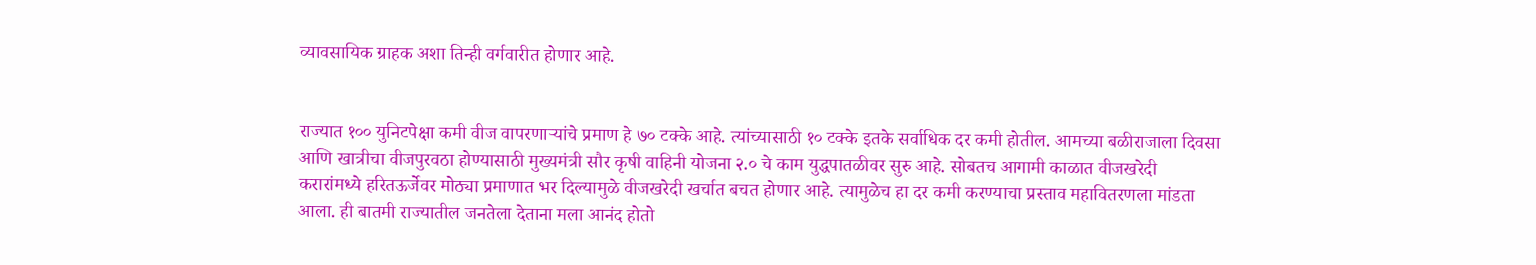व्यावसायिक ग्राहक अशा तिन्ही वर्गवारीत होणार आहे.


राज्यात १०० युनिटपेक्षा कमी वीज वापरणार्‍यांचे प्रमाण हे ७० टक्के आहे. त्यांच्यासाठी १० टक्के इतके सर्वाधिक दर कमी होतील. आमच्या बळीराजाला दिवसा आणि खात्रीचा वीजपुरवठा होण्यासाठी मुख्यमंत्री सौर कृषी वाहिनी योजना २.० चे काम युद्धपातळीवर सुरु आहे. सोबतच आगामी काळात वीजखरेदी करारांमध्ये हरितऊर्जेवर मोठ्या प्रमाणात भर दिल्यामुळे वीजखरेदी खर्चात बचत होणार आहे. त्यामुळेच हा दर कमी करण्याचा प्रस्ताव महावितरणला मांडता आला. ही बातमी राज्यातील जनतेला देताना मला आनंद होतो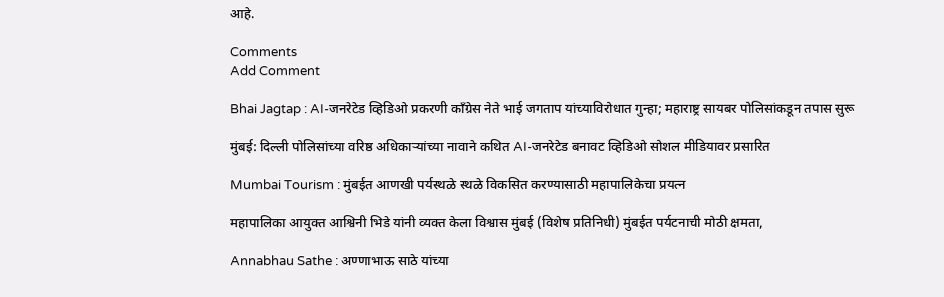आहे.

Comments
Add Comment

Bhai Jagtap : AI-जनरेटेड व्हिडिओ प्रकरणी काँग्रेस नेते भाई जगताप यांच्याविरोधात गुन्हा; महाराष्ट्र सायबर पोलिसांकडून तपास सुरू

मुंबई: दिल्ली पोलिसांच्या वरिष्ठ अधिकाऱ्यांच्या नावाने कथित AI-जनरेटेड बनावट व्हिडिओ सोशल मीडियावर प्रसारित

Mumbai Tourism : मुंबईत आणखी पर्यस्थळे स्थळे विकसित करण्यासाठी महापालिकेचा प्रयत्न

महापालिका आयुक्त आश्विनी भिडे यांनी व्यक्त केला विश्वास मुंबई (विशेष प्रतिनिधी) मुंबईत पर्यटनाची मोठी क्षमता,

Annabhau Sathe : अण्णाभाऊ साठे यांच्या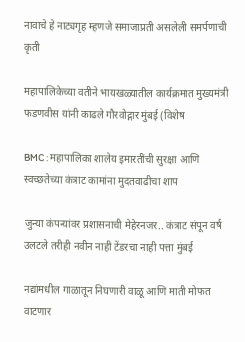नावाचे हे नाट्यगृह म्हणजे समाजाप्रती असलेली समर्पणाची कृती

महापालिकेच्या वतीने भायखळ्यातील कार्यक्रमात मुख्यमंत्री फडणवीस यांनी काढले गौरवोद्गार मुंबई (विशेष

BMC : महापालिका शालेय इमारतींची सुरक्षा आणि स्वच्छतेच्या कंत्राट कामांना मुदतवाढीचा शाप

जुन्या कंपन्यांवर प्रशासनाची मेहेरनजर.. कंत्राट संपून वर्ष उलटले तरीही नवीन नाही टेंडरचा नाही पत्ता मुंबई

नद्यांमधील गाळातून निघणारी वाळू आणि माती मोफत वाटणार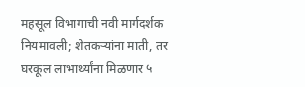महसूल विभागाची नवी मार्गदर्शक नियमावली; शेतकऱ्यांना माती, तर घरकूल लाभार्थ्यांना मिळणार ५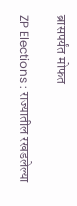ब्रासपर्यंत मोफत

ZP Elections : राज्यातील रखडलेल्या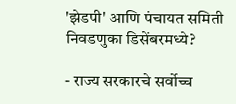'झेडपी' आणि पंचायत समिती निवडणुका डिसेंबरमध्ये?

- राज्य सरकारचे सर्वोच्च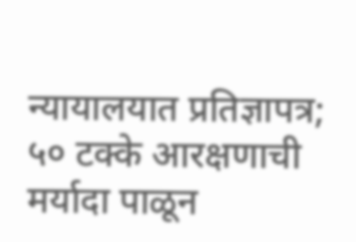न्यायालयात प्रतिज्ञापत्र; ५० टक्के आरक्षणाची मर्यादा पाळून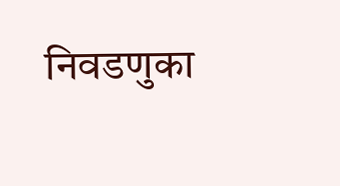निवडणुका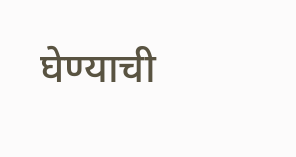घेण्याची